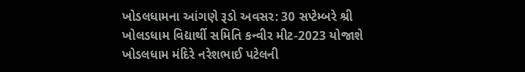ખોડલધામના આંગણે રૂડો અવસર: 30 સપ્ટેમ્બરે શ્રી ખોલડધામ વિદ્યાર્થી સમિતિ કન્વીર મીટ-2023 યોજાશે
ખોડલધામ મંદિરે નરેશભાઈ પટેલની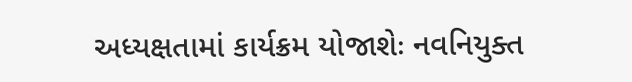અધ્યક્ષતામાં કાર્યક્રમ યોજાશેઃ નવનિયુક્ત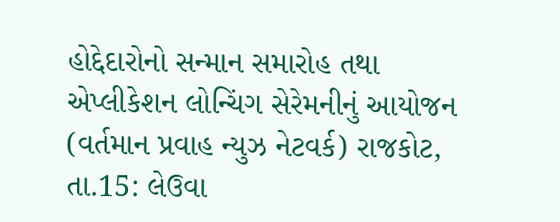હોદ્દેદારોનો સન્માન સમારોહ તથા એપ્લીકેશન લોન્ચિંગ સેરેમનીનું આયોજન (વર્તમાન પ્રવાહ ન્યુઝ નેટવર્ક) રાજકોટ, તા.15: લેઉવા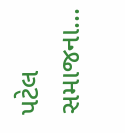પટેલ સમાજના...